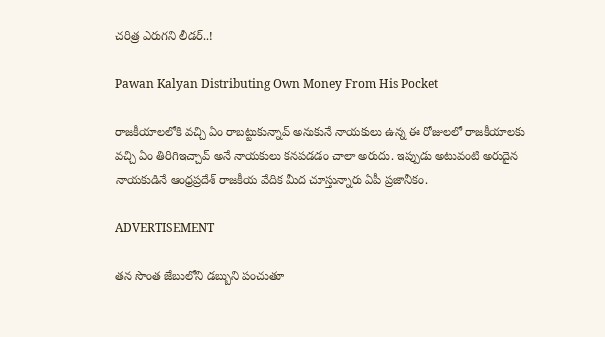చరిత్ర ఎరుగని లీడర్..!

Pawan Kalyan Distributing Own Money From His Pocket

రాజకీయాలలోకి వచ్చి ఏం రాబట్టుకున్నావ్ అనుకునే నాయకులు ఉన్న ఈ రోజులలో రాజకీయాలకు వచ్చి ఏం తిరిగిఇచ్చావ్ అనే నాయకులు కనపడడం చాలా అరుదు. ఇప్పుడు అటువంటి అరుదైన నాయకుడినే ఆంధ్రప్రదేశ్ రాజకీయ వేదిక మీద చూస్తున్నారు ఏపీ ప్రజానీకం.

ADVERTISEMENT

తన సొంత జేబులోని డబ్బుని పంచుతూ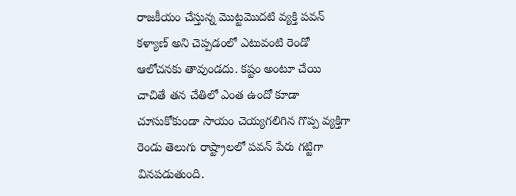రాజకీయం చేస్తున్న మొట్టమొదటి వ్యక్తి పవన్ కళ్యాణ్ అని చెప్పడంలో ఎటువంటి రెండో ఆలోచనకు తావుండదు. కష్టం అంటూ చేయి చాచితే తన చేతిలో ఎంత ఉందో కూడా చూసుకోకుండా సాయం చెయ్యగలిగిన గొప్ప వ్యక్తిగా రెండు తెలుగు రాష్ట్రాలలో పవన్ పేరు గట్టిగా వినపడుతుంది.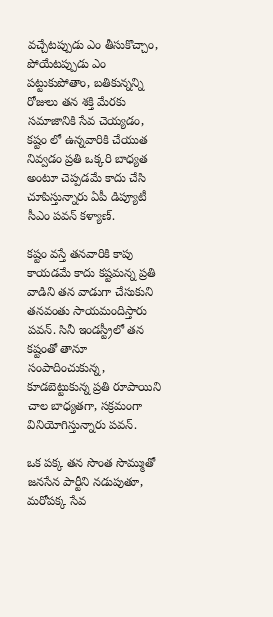వచ్చేటప్పుడు ఎం తీసుకొచ్చాం, పోయేటప్పుడు ఎం పట్టుకుపోతాం, బతికున్నన్ని రోజులు తన శక్తి మేరకు సమాజానికి సేవ చెయ్యడం, కష్టం లో ఉన్నవారికి చేయుత నివ్వడం ప్రతి ఒక్కరి బాధ్యత అంటూ చెప్పడమే కాదు చేసి చూపిస్తున్నారు ఏపీ డిప్యూటీ సీఎం పవన్ కళ్యాణ్.

కష్టం వస్తే తనవారికి కాపు కాయడమే కాదు కష్టమన్న ప్రతి వాడిని తన వాడుగా చేసుకుని తనవంతు సాయమందిస్తారు పవన్. సినీ ఇండస్ట్రీలో తన కష్టంతో తానూ సంపాదించుకున్న, కూడబెట్టుకున్న ప్రతి రూపాయిని చాల బాధ్యతగా, సక్రమంగా వినియోగిస్తున్నారు పవన్.

ఒక పక్క తన సొంత సొమ్ముతో జనసేన పార్టీని నడుపుతూ, మరోపక్క సేవ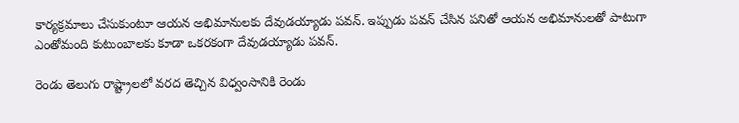కార్యక్రమాలు చేసుకుంటూ ఆయన అభిమానులకు దేవుడయ్యాడు పవన్. ఇప్పుడు పవన్ చేసిన పనితో ఆయన అభిమానులతో పాటుగా ఎంతోమంది కుటుంబాలకు కూడా ఒకరకంగా దేవుడయ్యాడు పవన్.

రెండు తెలుగు రాష్ట్రాలలో వరద తెచ్చిన విధ్వంసానికి రెండు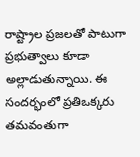రాష్ట్రాల ప్రజలతో పాటుగా ప్రభుత్వాలు కూడా అల్లాడుతున్నాయి. ఈ సందర్భంలో ప్రతిఒక్కరు తమవంతుగా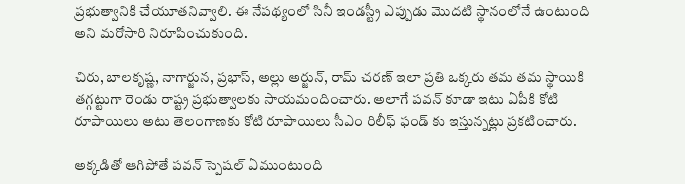ప్రభుత్వానికి చేయూతనివ్వాలి. ఈ నేపథ్యంలో సినీ ఇండస్ట్రీ ఎప్పుడు మొదటి స్థానంలోనే ఉంటుంది అని మరోసారి నిరూపించుకుంది.

చిరు, బాలకృష్ణ, నాగార్జున, ప్రభాస్, అల్లు అర్జున్, రామ్ చరణ్ ఇలా ప్రతి ఒక్కరు తమ తమ స్థాయికి తగ్గట్టుగా రెండు రాష్ట్ర ప్రభుత్వాలకు సాయమందించారు. అలాగే పవన్ కూడా ఇటు ఏపీకి కోటి రూపాయిలు అటు తెలంగాణకు కోటి రూపాయిలు సీఎం రిలీఫ్ ఫండ్ కు ఇస్తున్నట్లు ప్రకటించారు.

అక్కడితో ఆగిపోతే పవన్ స్పెషల్ ఏముంటుంది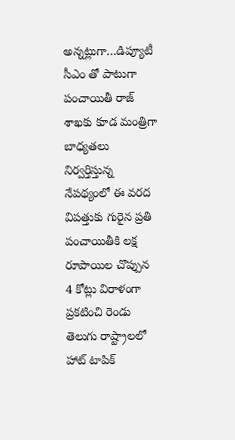అన్నట్లుగా…డిప్యూటీ సీఎం తో పాటుగా పంచాయితీ రాజ్ శాఖకు కూడ మంత్రిగా బాధ్యతలు నిర్వర్తిస్తున్న నేపథ్యంలో ఈ వరద విపత్తుకు గురైన ప్రతి పంచాయితీకి లక్ష రూపాయిల చొప్పున 4 కోట్లు విరాళంగా ప్రకటించి రెండు తెలుగు రాష్ట్రాలలో హాట్ టాపిక్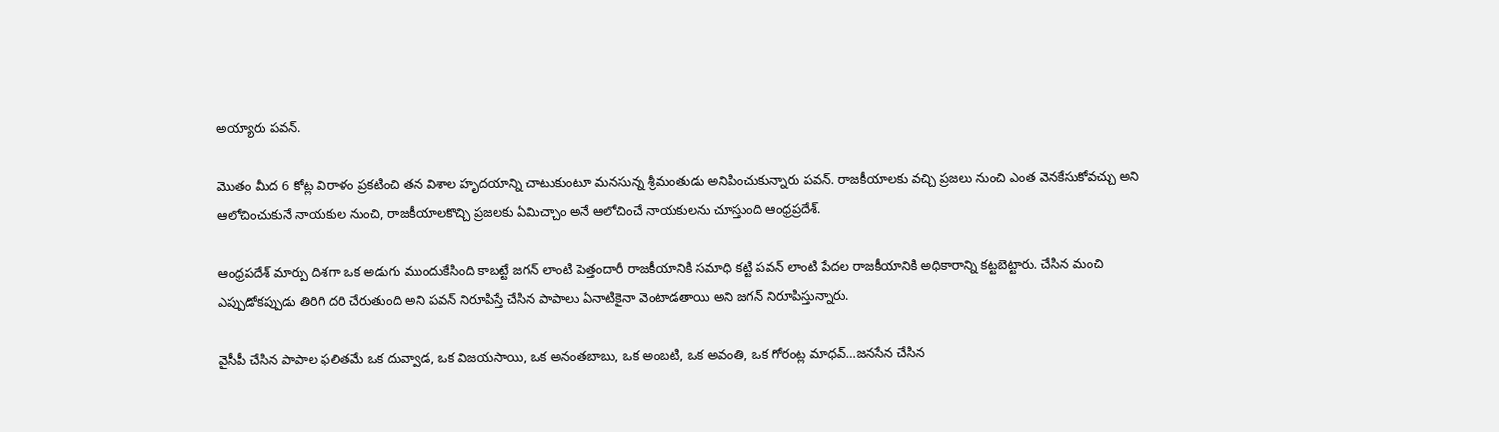అయ్యారు పవన్.

మొతం మీద 6 కోట్ల విరాళం ప్రకటించి తన విశాల హృదయాన్ని చాటుకుంటూ మనసున్న శ్రీమంతుడు అనిపించుకున్నారు పవన్. రాజకీయాలకు వచ్చి ప్రజలు నుంచి ఎంత వెనకేసుకోవచ్చు అని ఆలోచించుకునే నాయకుల నుంచి, రాజకీయాలకొచ్చి ప్రజలకు ఏమిచ్చాం అనే ఆలోచించే నాయకులను చూస్తుంది ఆంధ్రప్రదేశ్.

ఆంధ్రపదేశ్ మార్పు దిశగా ఒక అడుగు ముందుకేసింది కాబట్టే జగన్ లాంటి పెత్తందారీ రాజకీయానికి సమాధి కట్టి పవన్ లాంటి పేదల రాజకీయానికి అధికారాన్ని కట్టబెట్టారు. చేసిన మంచి ఎప్పుడోకప్పుడు తిరిగి దరి చేరుతుంది అని పవన్ నిరూపిస్తే చేసిన పాపాలు ఏనాటికైనా వెంటాడతాయి అని జగన్ నిరూపిస్తున్నారు.

వైసీపీ చేసిన పాపాల ఫలితమే ఒక దువ్వాడ, ఒక విజయసాయి, ఒక అనంతబాబు, ఒక అంబటి, ఒక అవంతి, ఒక గోరంట్ల మాధవ్…జనసేన చేసిన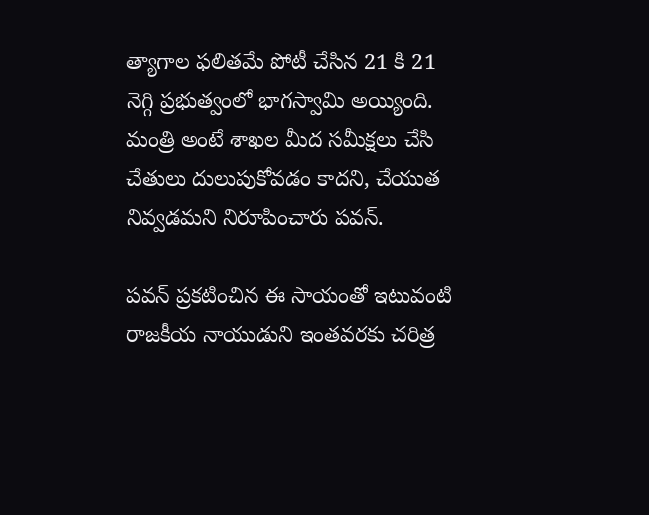త్యాగాల ఫలితమే పోటీ చేసిన 21 కి 21 నెగ్గి ప్రభుత్వంలో భాగస్వామి అయ్యింది. మంత్రి అంటే శాఖల మీద సమీక్షలు చేసి చేతులు దులుపుకోవడం కాదని, చేయుత నివ్వడమని నిరూపించారు పవన్.

పవన్ ప్రకటించిన ఈ సాయంతో ఇటువంటి రాజకీయ నాయుడుని ఇంతవరకు చరిత్ర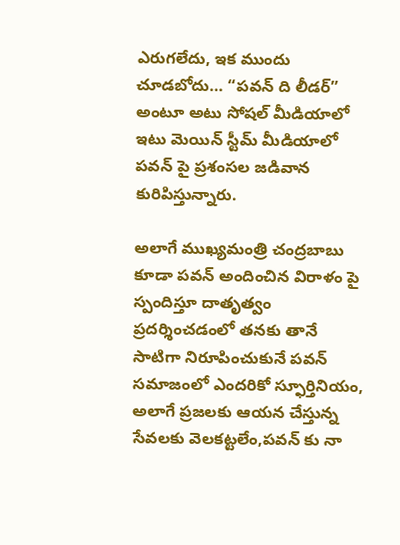ఎరుగలేదు, ఇక ముందు చూడబోదు… “పవన్ ది లీడర్” అంటూ అటు సోషల్ మీడియాలో ఇటు మెయిన్ స్టీమ్ మీడియాలో పవన్ పై ప్రశంసల జడివాన కురిపిస్తున్నారు.

అలాగే ముఖ్యమంత్రి చంద్రబాబు కూడా పవన్ అందించిన విరాళం పై స్పందిస్తూ దాతృత్వం ప్రదర్శించడంలో తనకు తానే సాటిగా నిరూపించుకునే పవన్ సమాజంలో ఎందరికో స్ఫూర్తినియం, అలాగే ప్రజలకు ఆయన చేస్తున్న సేవలకు వెలకట్టలేం,పవన్ కు నా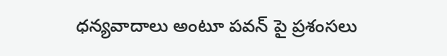ధన్యవాదాలు అంటూ పవన్ పై ప్రశంసలు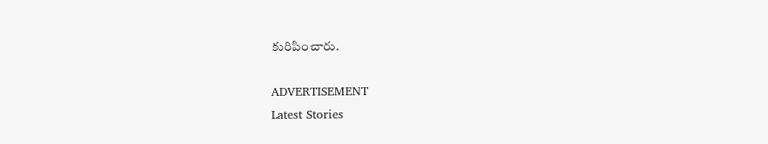కురిపించారు.

ADVERTISEMENT
Latest Stories